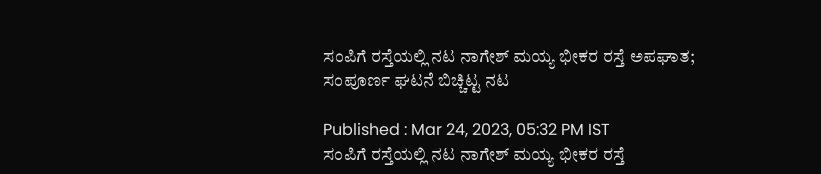ಸಂಪಿಗೆ ರಸ್ತೆಯಲ್ಲಿ ನಟ ನಾಗೇಶ್ ಮಯ್ಯ ಭೀಕರ ರಸ್ತೆ ಅಪಘಾತ; ಸಂಪೂರ್ಣ ಘಟನೆ ಬಿಚ್ಚಿಟ್ಟ ನಟ

Published : Mar 24, 2023, 05:32 PM IST
ಸಂಪಿಗೆ ರಸ್ತೆಯಲ್ಲಿ ನಟ ನಾಗೇಶ್ ಮಯ್ಯ ಭೀಕರ ರಸ್ತೆ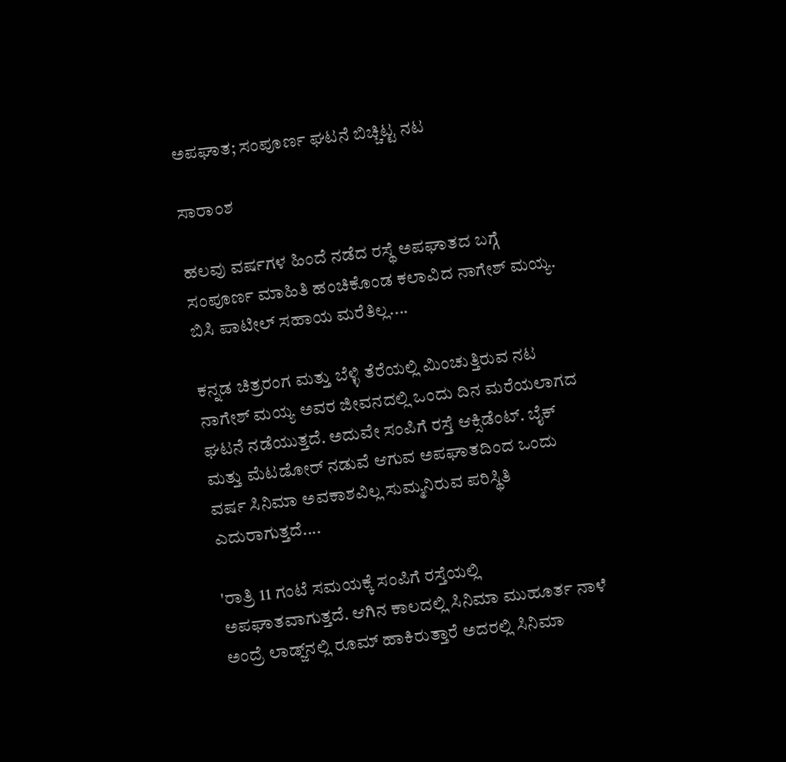ಅಪಘಾತ; ಸಂಪೂರ್ಣ ಘಟನೆ ಬಿಚ್ಚಿಟ್ಟ ನಟ

ಸಾರಾಂಶ

ಹಲವು ವರ್ಷಗಳ ಹಿಂದೆ ನಡೆದ ರಸ್ಥೆ ಅಪಘಾತದ ಬಗ್ಗೆ ಸಂಪೂರ್ಣ ಮಾಹಿತಿ ಹಂಚಿಕೊಂಡ ಕಲಾವಿದ ನಾಗೇಶ್ ಮಯ್ಯ. ಬಿಸಿ ಪಾಟೀಲ್ ಸಹಾಯ ಮರೆತಿಲ್ಲ....

ಕನ್ನಡ ಚಿತ್ರರಂಗ ಮತ್ತು ಬೆಳ್ಳಿ ತೆರೆಯಲ್ಲಿ ಮಿಂಚುತ್ತಿರುವ ನಟ ನಾಗೇಶ್ ಮಯ್ಯ ಅವರ ಜೀವನದಲ್ಲಿ ಒಂದು ದಿನ ಮರೆಯಲಾಗದ ಘಟನೆ ನಡೆಯುತ್ತದೆ. ಅದುವೇ ಸಂಪಿಗೆ ರಸ್ತೆ ಆಕ್ಸಿಡೆಂಟ್. ಬೈಕ್‌ ಮತ್ತು ಮೆಟಡೋರ್‌ ನಡುವೆ ಆಗುವ ಅಪಘಾತದಿಂದ ಒಂದು ವರ್ಷ ಸಿನಿಮಾ ಅವಕಾಶವಿಲ್ಲ ಸುಮ್ಮನಿರುವ ಪರಿಸ್ಥಿತಿ ಎದುರಾಗುತ್ತದೆ....

'ರಾತ್ರಿ 11 ಗಂಟೆ ಸಮಯಕ್ಕೆ ಸಂಪಿಗೆ ರಸ್ತೆಯಲ್ಲಿ ಅಪಘಾತವಾಗುತ್ತದೆ. ಆಗಿನ ಕಾಲದಲ್ಲಿ ಸಿನಿಮಾ ಮುಹೂರ್ತ ನಾಳೆ ಅಂದ್ರೆ ಲಾಡ್ಜ್‌ನಲ್ಲಿ ರೂಮ್ ಹಾಕಿರುತ್ತಾರೆ ಅದರಲ್ಲಿ ಸಿನಿಮಾ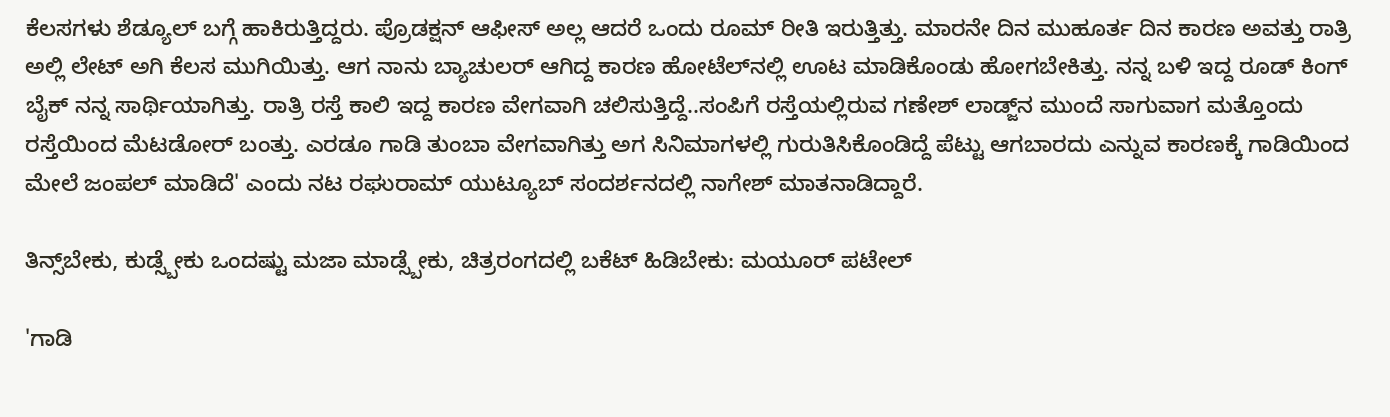ಕೆಲಸಗಳು ಶೆಡ್ಯೂಲ್‌ ಬಗ್ಗೆ ಹಾಕಿರುತ್ತಿದ್ದರು. ಪ್ರೊಡಕ್ಷನ್‌ ಆಫೀಸ್‌ ಅಲ್ಲ ಆದರೆ ಒಂದು ರೂಮ್ ರೀತಿ ಇರುತ್ತಿತ್ತು. ಮಾರನೇ ದಿನ ಮುಹೂರ್ತ ದಿನ ಕಾರಣ ಅವತ್ತು ರಾತ್ರಿ ಅಲ್ಲಿ ಲೇಟ್ ಅಗಿ ಕೆಲಸ ಮುಗಿಯಿತ್ತು. ಆಗ ನಾನು ಬ್ಯಾಚುಲರ್ ಆಗಿದ್ದ ಕಾರಣ ಹೋಟೆಲ್‌ನಲ್ಲಿ ಊಟ ಮಾಡಿಕೊಂಡು ಹೋಗಬೇಕಿತ್ತು. ನನ್ನ ಬಳಿ ಇದ್ದ ರೂಡ್‌ ಕಿಂಗ್ ಬೈಕ್‌ ನನ್ನ ಸಾರ್ಥಿಯಾಗಿತ್ತು. ರಾತ್ರಿ ರಸ್ತೆ ಕಾಲಿ ಇದ್ದ ಕಾರಣ ವೇಗವಾಗಿ ಚಲಿಸುತ್ತಿದ್ದೆ..ಸಂಪಿಗೆ ರಸ್ತೆಯಲ್ಲಿರುವ ಗಣೇಶ್ ಲಾಡ್ಜ್‌ನ ಮುಂದೆ ಸಾಗುವಾಗ ಮತ್ತೊಂದು ರಸ್ತೆಯಿಂದ ಮೆಟಡೋರ್‌ ಬಂತ್ತು. ಎರಡೂ ಗಾಡಿ ತುಂಬಾ ವೇಗವಾಗಿತ್ತು ಅಗ ಸಿನಿಮಾಗಳಲ್ಲಿ ಗುರುತಿಸಿಕೊಂಡಿದ್ದೆ ಪೆಟ್ಟು ಆಗಬಾರದು ಎನ್ನುವ ಕಾರಣಕ್ಕೆ ಗಾಡಿಯಿಂದ ಮೇಲೆ ಜಂಪಲ್ ಮಾಡಿದೆ' ಎಂದು ನಟ ರಘುರಾಮ್ ಯುಟ್ಯೂಬ್ ಸಂದರ್ಶನದಲ್ಲಿ ನಾಗೇಶ್ ಮಾತನಾಡಿದ್ದಾರೆ.

ತಿನ್ಸ್‌ಬೇಕು, ಕುಡ್ಸ್ಬೇಕು ಒಂದಷ್ಟು ಮಜಾ ಮಾಡ್ಸ್ಬೇಕು, ಚಿತ್ರರಂಗದಲ್ಲಿ ಬಕೆಟ್ ಹಿಡಿಬೇಕು: ಮಯೂರ್ ಪಟೇಲ್

'ಗಾಡಿ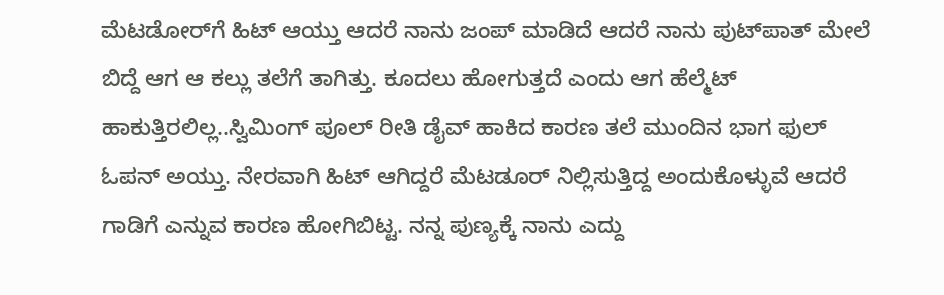ಮೆಟಡೋರ್‌ಗೆ ಹಿಟ್ ಆಯ್ತು ಆದರೆ ನಾನು ಜಂಪ್‌ ಮಾಡಿದೆ ಆದರೆ ನಾನು ಪುಟ್‌ಪಾತ್‌ ಮೇಲೆ ಬಿದ್ದೆ ಆಗ ಆ ಕಲ್ಲು ತಲೆಗೆ ತಾಗಿತ್ತು. ಕೂದಲು ಹೋಗುತ್ತದೆ ಎಂದು ಆಗ ಹೆಲ್ಮೆಟ್ ಹಾಕುತ್ತಿರಲಿಲ್ಲ..ಸ್ವಿಮಿಂಗ್ ಪೂಲ್‌ ರೀತಿ ಡೈವ್ ಹಾಕಿದ ಕಾರಣ ತಲೆ ಮುಂದಿನ ಭಾಗ ಫುಲ್ ಓಪನ್ ಅಯ್ತು. ನೇರವಾಗಿ ಹಿಟ್ ಆಗಿದ್ದರೆ ಮೆಟಡೂರ್‌ ನಿಲ್ಲಿಸುತ್ತಿದ್ದ ಅಂದುಕೊಳ್ಳುವೆ ಆದರೆ ಗಾಡಿಗೆ ಎನ್ನುವ ಕಾರಣ ಹೋಗಿಬಿಟ್ಟ. ನನ್ನ ಪುಣ್ಯಕ್ಕೆ ನಾನು ಎದ್ದು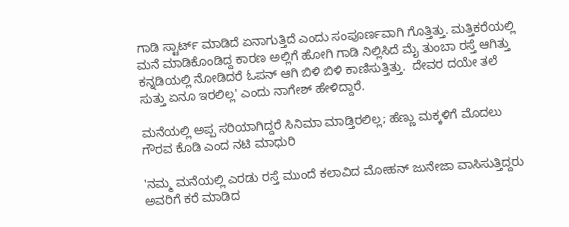ಗಾಡಿ ಸ್ಟಾರ್ಟ್‌ ಮಾಡಿದೆ ಏನಾಗುತ್ತಿದೆ ಎಂದು ಸಂಪೂರ್ಣವಾಗಿ ಗೊತ್ತಿತ್ತು. ಮತ್ತಿಕರೆಯಲ್ಲಿ ಮನೆ ಮಾಡಿಕೊಂಡಿದ್ದ ಕಾರಣ ಅಲ್ಲಿಗೆ ಹೋಗಿ ಗಾಡಿ ನಿಲ್ಲಿಸಿದೆ ಮೈ ತುಂಬಾ ರಸ್ತೆ ಆಗಿತ್ತು ಕನ್ನಡಿಯಲ್ಲಿ ನೋಡಿದರೆ ಓಪನ್ ಆಗಿ ಬಿಳಿ ಬಿಳಿ ಕಾಣಿಸುತ್ತಿತ್ತು.  ದೇವರ ದಯೇ ತಲೆ ಸುತ್ತು ಏನೂ ಇರಲಿಲ್ಲ' ಎಂದು ನಾಗೇಶ್ ಹೇಳಿದ್ದಾರೆ.

ಮನೆಯಲ್ಲಿ ಅಪ್ಪ ಸರಿಯಾಗಿದ್ದರೆ ಸಿನಿಮಾ ಮಾಡ್ತಿರಲಿಲ್ಲ; ಹೆಣ್ಣು ಮಕ್ಕಳಿಗೆ ಮೊದಲು ಗೌರವ ಕೊಡಿ ಎಂದ ನಟಿ ಮಾಧುರಿ

'ನಮ್ಮ ಮನೆಯಲ್ಲಿ ಎರಡು ರಸ್ತೆ ಮುಂದೆ ಕಲಾವಿದ ಮೋಹನ್ ಜುನೇಜಾ ವಾಸಿಸುತ್ತಿದ್ದರು ಅವರಿಗೆ ಕರೆ ಮಾಡಿದ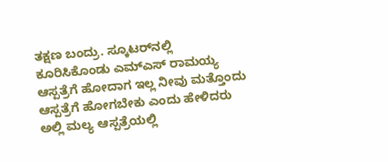ತಕ್ಷಣ ಬಂದ್ರು. ಸ್ಕೂಟರ್‌ನಲ್ಲಿ ಕೂರಿಸಿಕೊಂಡು ಎಮ್‌ಎಸ್‌ ರಾಮಯ್ಯ ಆಸ್ಪತ್ರೆಗೆ ಹೋದಾಗ ಇಲ್ಲ ನೀವು ಮತ್ತೊಂದು ಆಸ್ಪತ್ರೆಗೆ ಹೋಗಬೇಕು ಎಂದು ಹೇಳಿದರು ಅಲ್ಲಿ ಮಲ್ಯ ಆಸ್ಪತ್ರೆಯಲ್ಲಿ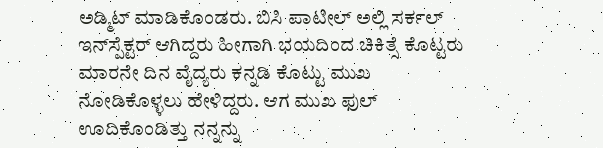ಅಡ್ಮಿಟ್ ಮಾಡಿಕೊಂಡರು. ಬಿಸಿ ಪಾಟೀಲ್‌ ಅಲ್ಲಿ ಸರ್ಕಲ್‌ ಇನ್‌ಸ್ಪೆಕ್ಟರ್‌ ಆಗಿದ್ದರು ಹೀಗಾಗಿ ಭಯದಿಂದ ಚಿಕಿತ್ಸೆ ಕೊಟ್ಟರು ಮಾರನೇ ದಿನ ವೈದ್ಯರು ಕನ್ನಡಿ ಕೊಟ್ಟು ಮುಖ ನೋಡಿಕೊಳ್ಳಲು ಹೇಳಿದ್ದರು. ಆಗ ಮುಖ ಫುಲ್ ಊದಿಕೊಂಡಿತ್ತು ನನ್ನನ್ನು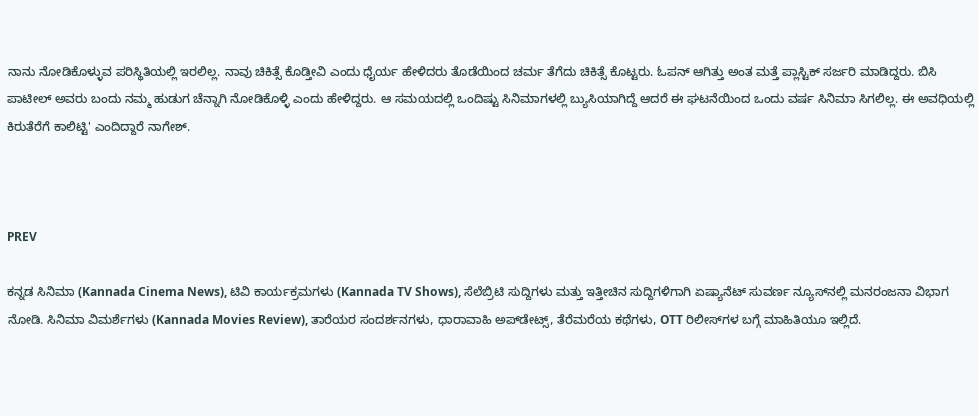ನಾನು ನೋಡಿಕೊಳ್ಳುವ ಪರಿಸ್ಥಿತಿಯಲ್ಲಿ ಇರಲಿಲ್ಲ. ನಾವು ಚಿಕಿತ್ಸೆ ಕೊಡ್ತೀವಿ ಎಂದು ಧೈರ್ಯ ಹೇಳಿದರು ತೊಡೆಯಿಂದ ಚರ್ಮ ತೆಗೆದು ಚಿಕಿತ್ಸೆ ಕೊಟ್ಟರು. ಓಪನ್ ಆಗಿತ್ತು ಅಂತ ಮತ್ತೆ ಪ್ಲಾಸ್ಟಿಕ್ ಸರ್ಜರಿ ಮಾಡಿದ್ದರು. ಬಿಸಿ ಪಾಟೀಲ್ ಅವರು ಬಂದು ನಮ್ಮ ಹುಡುಗ ಚೆನ್ನಾಗಿ ನೋಡಿಕೊಳ್ಳಿ ಎಂದು ಹೇಳಿದ್ದರು. ಆ ಸಮಯದಲ್ಲಿ ಒಂದಿಷ್ಟು ಸಿನಿಮಾಗಳಲ್ಲಿ ಬ್ಯುಸಿಯಾಗಿದ್ದೆ ಆದರೆ ಈ ಘಟನೆಯಿಂದ ಒಂದು ವರ್ಷ ಸಿನಿಮಾ ಸಿಗಲಿಲ್ಲ. ಈ ಅವಧಿಯಲ್ಲಿ ಕಿರುತೆರೆಗೆ ಕಾಲಿಟ್ಟಿ' ಎಂದಿದ್ದಾರೆ ನಾಗೇಶ್.



PREV

ಕನ್ನಡ ಸಿನಿಮಾ (Kannada Cinema News), ಟಿವಿ ಕಾರ್ಯಕ್ರಮಗಳು (Kannada TV Shows), ಸೆಲೆಬ್ರಿಟಿ ಸುದ್ದಿಗಳು ಮತ್ತು ಇತ್ತೀಚಿನ ಸುದ್ದಿಗಳಿಗಾಗಿ ಏಷ್ಯಾನೆಟ್ ಸುವರ್ಣ ನ್ಯೂಸ್‌ನಲ್ಲಿ ಮನರಂಜನಾ ವಿಭಾಗ ನೋಡಿ. ಸಿನಿಮಾ ವಿಮರ್ಶೆಗಳು (Kannada Movies Review), ತಾರೆಯರ ಸಂದರ್ಶನಗಳು, ಧಾರಾವಾಹಿ ಅಪ್‌ಡೇಟ್ಸ್‌, ತೆರೆಮರೆಯ ಕಥೆಗಳು, OTT ರಿಲೀಸ್‌ಗಳ ಬಗ್ಗೆ ಮಾಹಿತಿಯೂ ಇಲ್ಲಿದೆ.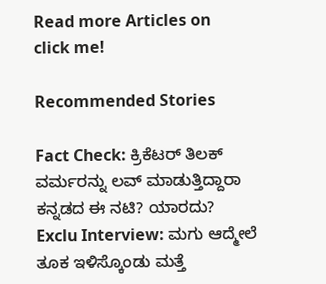Read more Articles on
click me!

Recommended Stories

Fact Check: ಕ್ರಿಕೆಟರ್‌ ತಿಲಕ್‌ ವರ್ಮರನ್ನು ಲವ್‌ ಮಾಡುತ್ತಿದ್ದಾರಾ ಕನ್ನಡದ ಈ ನಟಿ? ಯಾರದು?
Exclu Interview: ಮಗು ಆದ್ಮೇಲೆ ತೂಕ ಇಳಿಸ್ಕೊಂಡು ಮತ್ತೆ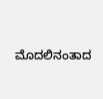ಮೊದಲಿನಂತಾದ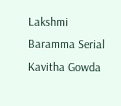Lakshmi Baramma Serial Kavitha Gowda